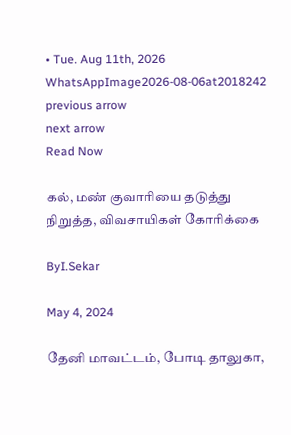• Tue. Aug 11th, 2026
WhatsAppImage2026-08-06at2018242
previous arrow
next arrow
Read Now

கல், மண் குவாரியை தடுத்து நிறுத்த, விவசாயிகள் கோரிக்கை

ByI.Sekar

May 4, 2024

தேனி மாவட்டம், போடி தாலுகா,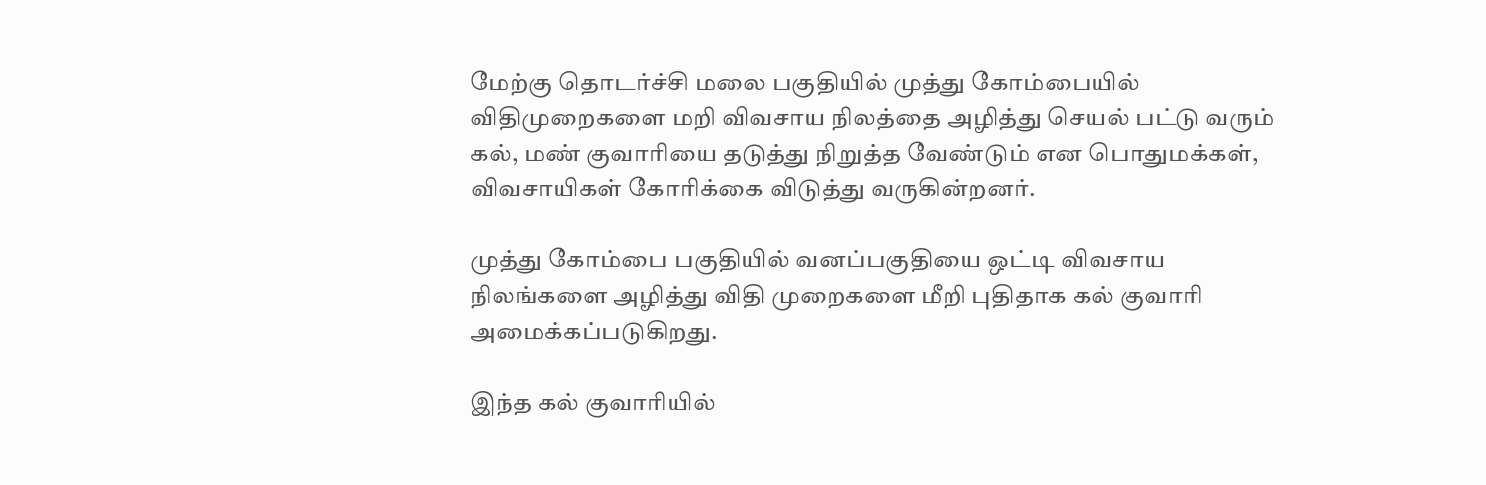மேற்கு தொடர்ச்சி மலை பகுதியில் முத்து கோம்பையில் விதிமுறைகளை மறி விவசாய நிலத்தை அழித்து செயல் பட்டு வரும் கல், மண் குவாரியை தடுத்து நிறுத்த வேண்டும் என பொதுமக்கள், விவசாயிகள் கோரிக்கை விடுத்து வருகின்றனர்.

முத்து கோம்பை பகுதியில் வனப்பகுதியை ஒட்டி விவசாய நிலங்களை அழித்து விதி முறைகளை மீறி புதிதாக கல் குவாரி அமைக்கப்படுகிறது.

இந்த கல் குவாரியில்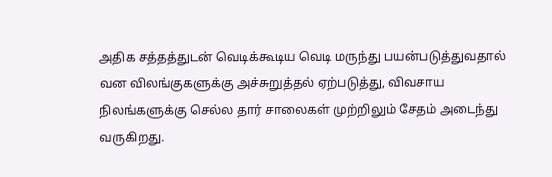அதிக சத்தத்துடன் வெடிக்கூடிய வெடி மருந்து பயன்படுத்துவதால் வன விலங்குகளுக்கு அச்சுறுத்தல் ஏற்படுத்து, விவசாய நிலங்களுக்கு செல்ல தார் சாலைகள் முற்றிலும் சேதம் அடைந்து வருகிறது.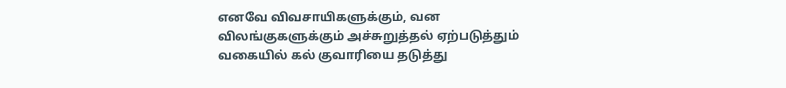எனவே விவசாயிகளுக்கும், வன விலங்குகளுக்கும் அச்சுறுத்தல் ஏற்படுத்தும் வகையில் கல் குவாரியை தடுத்து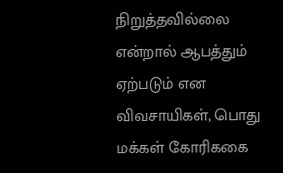நிறுத்தவில்லை என்றால் ஆபத்தும் ஏற்படும் என விவசாயிகள், பொது மக்கள் கோரிககை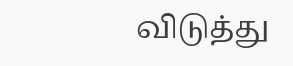விடுத்து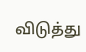விடுத்து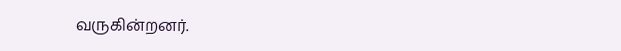வருகின்றனர்.